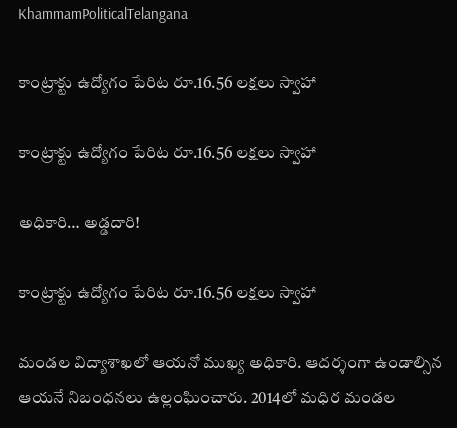KhammamPoliticalTelangana

కాంట్రాక్టు ఉద్యోగం పేరిట రూ.16.56 లక్షలు స్వాహా

కాంట్రాక్టు ఉద్యోగం పేరిట రూ.16.56 లక్షలు స్వాహా

అధికారి… అడ్డదారి!

కాంట్రాక్టు ఉద్యోగం పేరిట రూ.16.56 లక్షలు స్వాహా

మండల విద్యాశాఖలో ఆయనో ముఖ్య అధికారి. ఆదర్శంగా ఉండాల్సిన ఆయనే నిబంధనలు ఉల్లంఘించారు. 2014లో మధిర మండల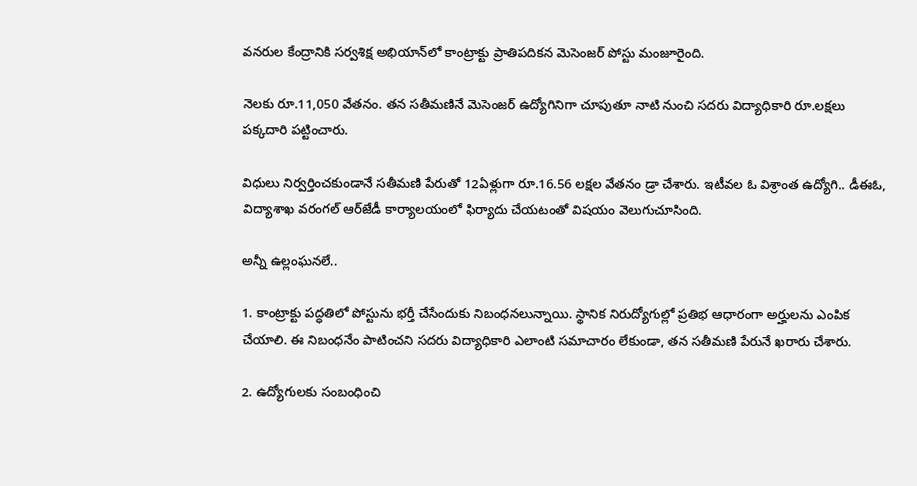వనరుల కేంద్రానికి సర్వశిక్ష అభియాన్‌లో కాంట్రాక్టు ప్రాతిపదికన మెసెంజర్‌ పోస్టు మంజూరైంది.

నెలకు రూ.11,050 వేతనం. తన సతీమణినే మెసెంజర్‌ ఉద్యోగినిగా చూపుతూ నాటి నుంచి సదరు విద్యాధికారి రూ.లక్షలు పక్కదారి పట్టించారు.

విధులు నిర్వర్తించకుండానే సతీమణి పేరుతో 12ఏళ్లుగా రూ.16.56 లక్షల వేతనం డ్రా చేశారు. ఇటీవల ఓ విశ్రాంత ఉద్యోగి.. డీఈఓ, విద్యాశాఖ వరంగల్‌ ఆర్‌జేడీ కార్యాలయంలో ఫిర్యాదు చేయటంతో విషయం వెలుగుచూసింది.

అన్నీ ఉల్లంఘనలే..

1. కాంట్రాక్టు పద్ధతిలో పోస్టును భర్తీ చేసేందుకు నిబంధనలున్నాయి. స్థానిక నిరుద్యోగుల్లో ప్రతిభ ఆధారంగా అర్హులను ఎంపిక చేయాలి. ఈ నిబంధనేం పాటించని సదరు విద్యాధికారి ఎలాంటి సమాచారం లేకుండా, తన సతీమణి పేరునే ఖరారు చేశారు.

2. ఉద్యోగులకు సంబంధించి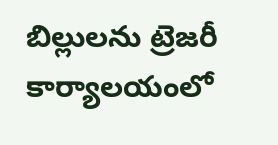బిల్లులను ట్రెజరీ కార్యాలయంలో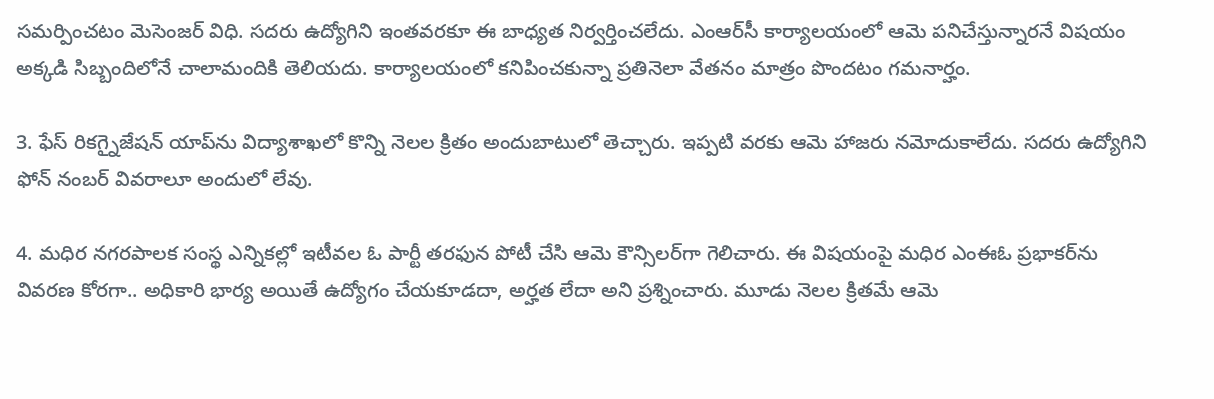సమర్పించటం మెసెంజర్‌ విధి. సదరు ఉద్యోగిని ఇంతవరకూ ఈ బాధ్యత నిర్వర్తించలేదు. ఎంఆర్‌సీ కార్యాలయంలో ఆమె పనిచేస్తున్నారనే విషయం అక్కడి సిబ్బందిలోనే చాలామందికి తెలియదు. కార్యాలయంలో కనిపించకున్నా ప్రతినెలా వేతనం మాత్రం పొందటం గమనార్హం.

3. ఫేస్‌ రికగ్నైజేషన్‌ యాప్‌ను విద్యాశాఖలో కొన్ని నెలల క్రితం అందుబాటులో తెచ్చారు. ఇప్పటి వరకు ఆమె హాజరు నమోదుకాలేదు. సదరు ఉద్యోగిని ఫోన్‌ నంబర్‌ వివరాలూ అందులో లేవు.

4. మధిర నగరపాలక సంస్థ ఎన్నికల్లో ఇటీవల ఓ పార్టీ తరఫున పోటీ చేసి ఆమె కౌన్సిలర్‌గా గెలిచారు. ఈ విషయంపై మధిర ఎంఈఓ ప్రభాకర్‌ను వివరణ కోరగా.. అధికారి భార్య అయితే ఉద్యోగం చేయకూడదా, అర్హత లేదా అని ప్రశ్నించారు. మూడు నెలల క్రితమే ఆమె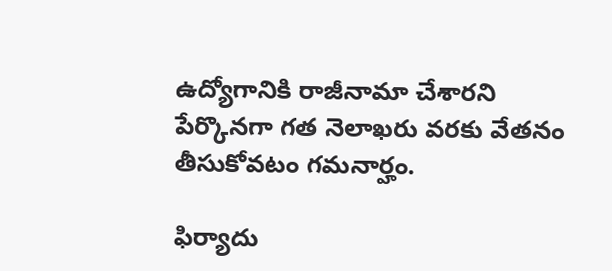ఉద్యోగానికి రాజీనామా చేశారని పేర్కొనగా గత నెలాఖరు వరకు వేతనం తీసుకోవటం గమనార్హం.

ఫిర్యాదు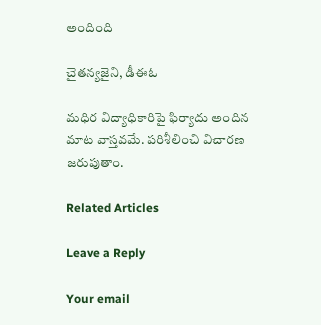అందింది

చైతన్యజైని, డీఈఓ

మధిర విద్యాధికారిపై ఫిర్యాదు అందిన మాట వాస్తవమే. పరిశీలించి విచారణ జరుపుతాం.

Related Articles

Leave a Reply

Your email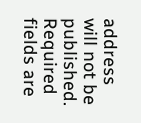address will not be published. Required fields are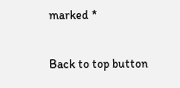marked *

Back to top button